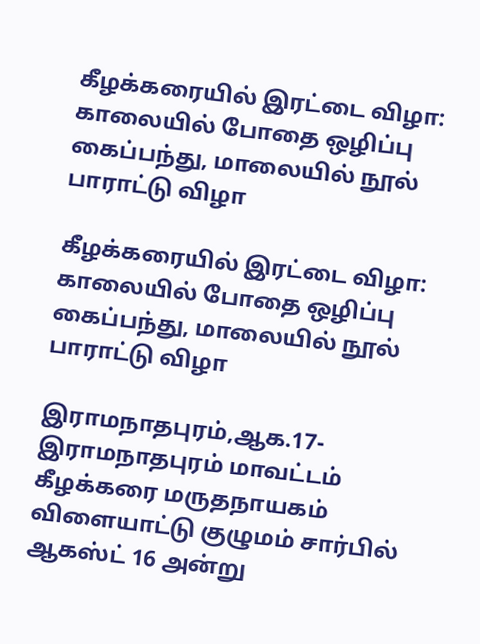கீழக்கரையில் இரட்டை விழா: காலையில் போதை ஒழிப்பு கைப்பந்து, மாலையில் நூல் பாராட்டு விழா

கீழக்கரையில் இரட்டை விழா: காலையில் போதை ஒழிப்பு கைப்பந்து, மாலையில் நூல் பாராட்டு விழா

இராமநாதபுரம்,ஆக.17-
இராமநாதபுரம் மாவட்டம் கீழக்கரை மருதநாயகம் விளையாட்டு குழுமம் சார்பில் ஆகஸ்ட் 16 அன்று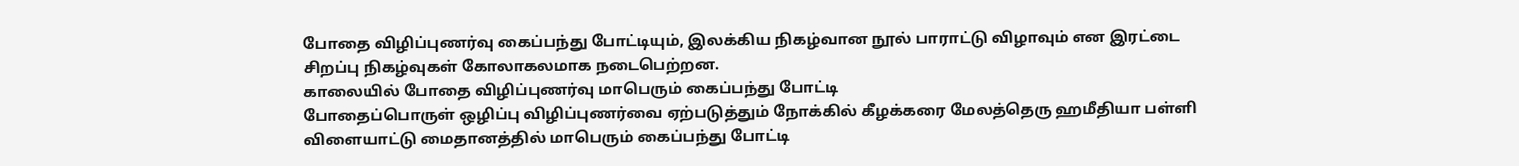போதை விழிப்புணர்வு கைப்பந்து போட்டியும், இலக்கிய நிகழ்வான நூல் பாராட்டு விழாவும் என இரட்டை சிறப்பு நிகழ்வுகள் கோலாகலமாக நடைபெற்றன.
காலையில் போதை விழிப்புணர்வு மாபெரும் கைப்பந்து போட்டி
போதைப்பொருள் ஒழிப்பு விழிப்புணர்வை ஏற்படுத்தும் நோக்கில் கீழக்கரை மேலத்தெரு ஹமீதியா பள்ளி விளையாட்டு மைதானத்தில் மாபெரும் கைப்பந்து போட்டி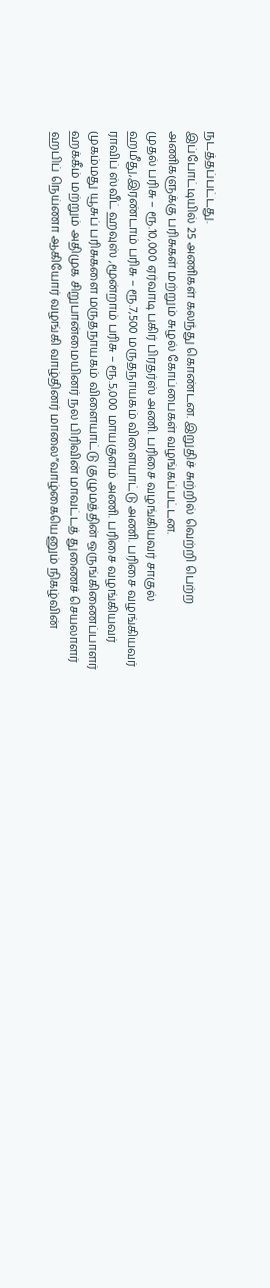நடத்தப்பட்டது.
இப்போட்டியில் 25 அணிகள் கலந்து கொண்டன. இறுதிச் சுற்றில் வெற்றி பெற்ற அணிகளுக்கு பரிசுகள் மற்றும் சுழல் கோப்பைகள் வழங்கப்பட்டன.
முதல் பரிசு – ரூ.10,000 ஏர்வாடி பகிர் பிரதர்ஸ் அணி. பரிசை வழங்கியவர் சாகுல் ஹமீது,இரண்டாம் பரிசு – ரூ.7,500 மருதநாயகம் விளையாட்டு அணி. பரிசை வழங்கியவர் ராவிப் ஸ்வீட் ஹவுஸ் ,மூன்றாம் பரிசு – ரூ.5,000 மாயகுளம் அணி. பரிசை வழங்கியவர் முகம்மது யூசுப் பரிசுகளை மருதநாயகம் விளையாட்டு குழுமத்தின் ஒருங்கிணைப்பாளர் ஹக்கீம் மற்றும் அதிமுக சிறுபான்மையினர் நல பிரிவின் மாவட்டத் துணைச் செயலாளர் ஹபிப் நெய்ணா ஆகியோர் வழங்கி வாழ்தினர் மாலை”வாழ்கையெனும் நிகழ்வின்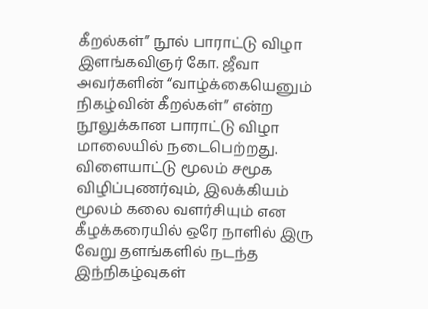கீறல்கள்” நூல் பாராட்டு விழா
இளங்கவிஞர் கோ. ஜீவா அவர்களின் “வாழ்க்கையெனும் நிகழ்வின் கீறல்கள்” என்ற நூலுக்கான பாராட்டு விழா மாலையில் நடைபெற்றது. விளையாட்டு மூலம் சமூக விழிப்புணர்வும், இலக்கியம் மூலம் கலை வளர்சியும் என கீழக்கரையில் ஒரே நாளில் இரு வேறு தளங்களில் நடந்த இந்நிகழ்வுகள்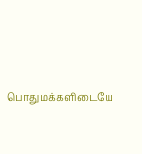பொதுமக்களிடையே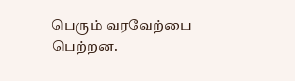பெரும் வரவேற்பை பெற்றன.